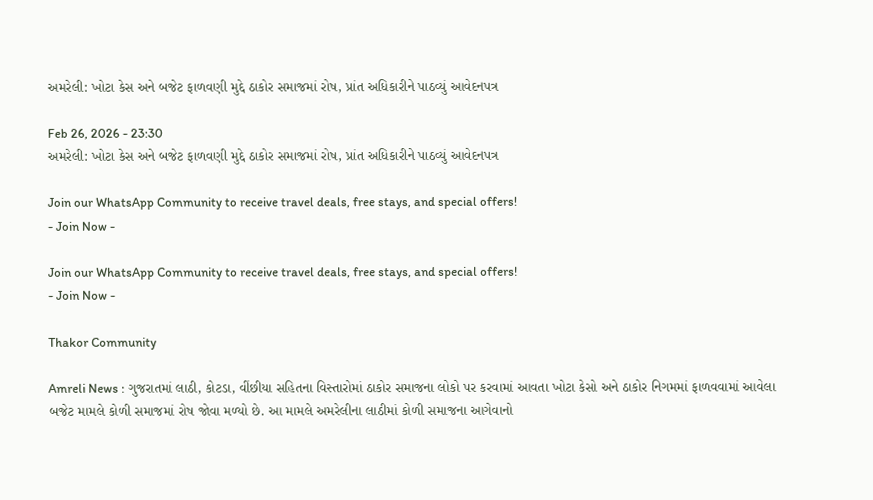અમરેલી: ખોટા કેસ અને બજેટ ફાળવણી મુદ્દે ઠાકોર સમાજમાં રોષ, પ્રાંત અધિકારીને પાઠવ્યું આવેદનપત્ર

Feb 26, 2026 - 23:30
અમરેલી: ખોટા કેસ અને બજેટ ફાળવણી મુદ્દે ઠાકોર સમાજમાં રોષ, પ્રાંત અધિકારીને પાઠવ્યું આવેદનપત્ર

Join our WhatsApp Community to receive travel deals, free stays, and special offers!
- Join Now -

Join our WhatsApp Community to receive travel deals, free stays, and special offers!
- Join Now -

Thakor Community

Amreli News : ગુજરાતમાં લાઠી, કોટડા, વીંછીયા સહિતના વિસ્તારોમાં ઠાકોર સમાજના લોકો પર કરવામાં આવતા ખોટા કેસો અને ઠાકોર નિગમમાં ફાળવવામાં આવેલા બજેટ મામલે કોળી સમાજમાં રોષ જોવા મળ્યો છે. આ મામલે અમરેલીના લાઠીમાં કોળી સમાજના આગેવાનો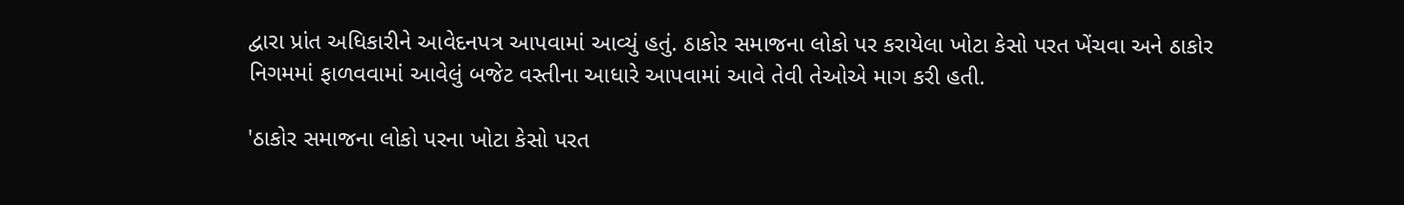દ્વારા પ્રાંત અધિકારીને આવેદનપત્ર આપવામાં આવ્યું હતું. ઠાકોર સમાજના લોકો પર કરાયેલા ખોટા કેસો પરત ખેંચવા અને ઠાકોર નિગમમાં ફાળવવામાં આવેલું બજેટ વસ્તીના આધારે આપવામાં આવે તેવી તેઓએ માગ કરી હતી.

'ઠાકોર સમાજના લોકો પરના ખોટા કેસો પરત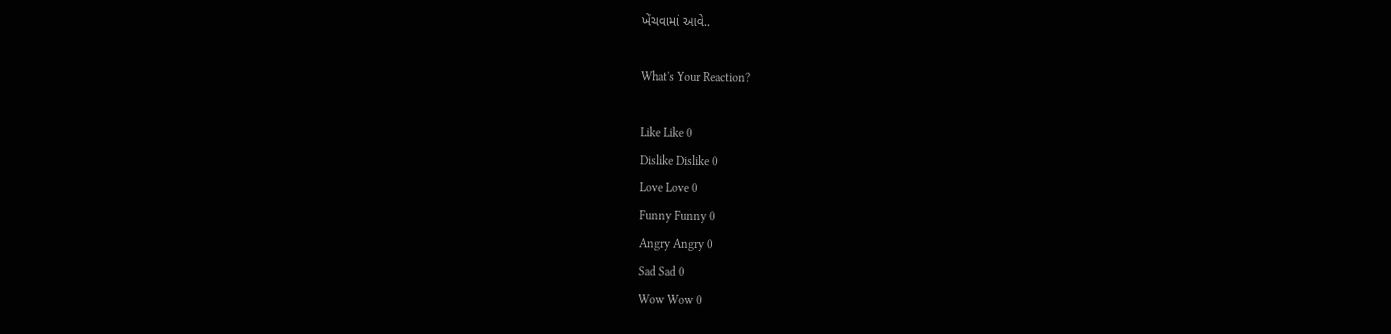ખેંચવામાં આવે..

What's Your Reaction?

Like Like 0
Dislike Dislike 0
Love Love 0
Funny Funny 0
Angry Angry 0
Sad Sad 0
Wow Wow 0